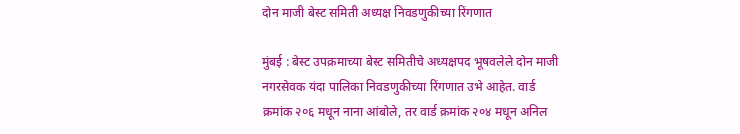दोन माजी बेस्ट समिती अध्यक्ष निवडणुकीच्या रिंगणात

मुंबई : बेस्ट उपक्रमाच्या बेस्ट समितीचे अध्यक्षपद भूषवलेले दोन माजी नगरसेवक यंदा पालिका निवडणुकीच्या रिंगणात उभे आहेत. वार्ड क्रमांक २०६ मधून नाना आंबोले, तर वार्ड क्रमांक २०४ मधून अनिल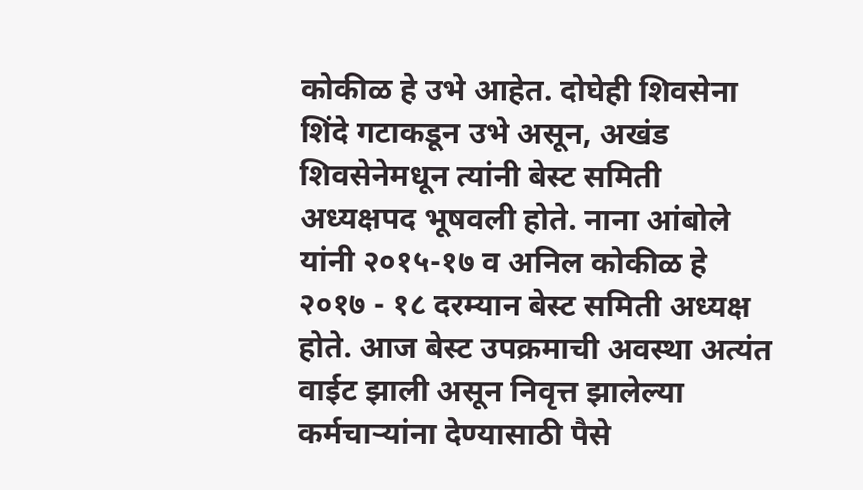कोकीळ हे उभे आहेत. दोघेही शिवसेना शिंदे गटाकडून उभे असून, अखंड शिवसेनेमधून त्यांनी बेस्ट समिती अध्यक्षपद भूषवली होते. नाना आंबोले यांनी २०१५-१७ व अनिल कोकीळ हे २०१७ - १८ दरम्यान बेस्ट समिती अध्यक्ष होते. आज बेस्ट उपक्रमाची अवस्था अत्यंत वाईट झाली असून निवृत्त झालेल्या कर्मचाऱ्यांना देण्यासाठी पैसे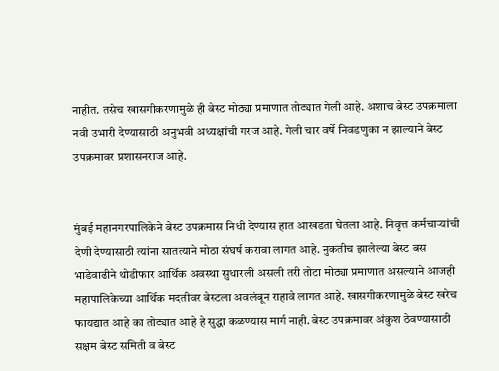नाहीत. तसेच खासगीकरणामुळे ही बेस्ट मोठ्या प्रमाणात तोट्यात गेली आहे. अशाच बेस्ट उपक्रमाला नवी उभारी देण्यासाठी अनुभवी अध्यक्षांची गरज आहे. गेली चार वर्षे निवडणुका न झाल्याने बेस्ट उपक्रमावर प्रशासनराज आहे.


मुंबई महानगरपालिकेने बेस्ट उपक्रमास निधी देण्यास हात आखडता घेतला आहे. निवृत्त कर्मचाऱ्यांची देणी देण्यासाठी त्यांना सातत्याने मोठा संघर्ष करावा लागत आहे. नुकतीच झालेल्या बेस्ट बस भाडेवाढीने थोडीफार आर्थिक अवस्था सुधारली असली तरी तोटा मोठ्या प्रमाणात असल्याने आजही महापालिकेच्या आर्थिक मदतीवर बेस्टला अवलंबून राहावे लागत आहे. खासगीकरणामुळे बेस्ट खरेच फायद्यात आहे का तोट्यात आहे हे सुद्धा कळण्यास मार्ग नाही. बेस्ट उपक्रमावर अंकुश ठेवण्यासाठी सक्षम बेस्ट समिती व बेस्ट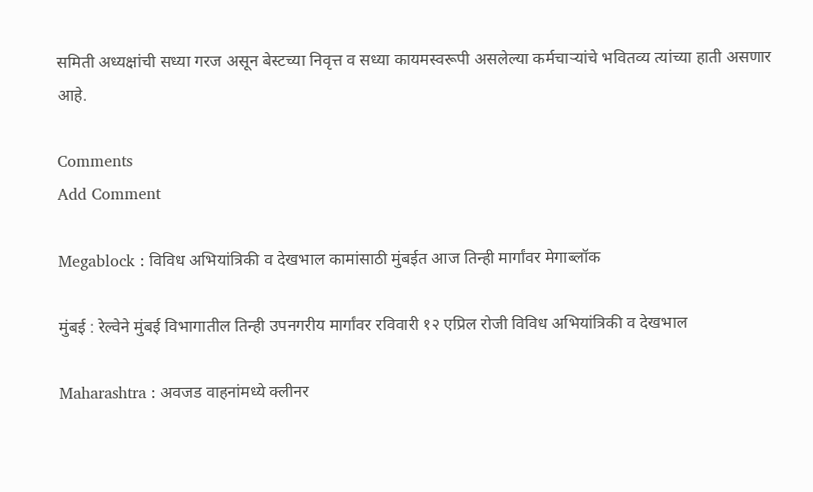समिती अध्यक्षांची सध्या गरज असून बेस्टच्या निवृत्त व सध्या कायमस्वरूपी असलेल्या कर्मचाऱ्यांचे भवितव्य त्यांच्या हाती असणार आहे.

Comments
Add Comment

Megablock : विविध अभियांत्रिकी व देखभाल कामांसाठी मुंबईत आज तिन्ही मार्गांवर मेगाब्लॉक

मुंबई : रेल्वेने मुंबई विभागातील तिन्ही उपनगरीय मार्गांवर रविवारी १२ एप्रिल रोजी विविध अभियांत्रिकी व देखभाल

Maharashtra : अवजड वाहनांमध्ये क्लीनर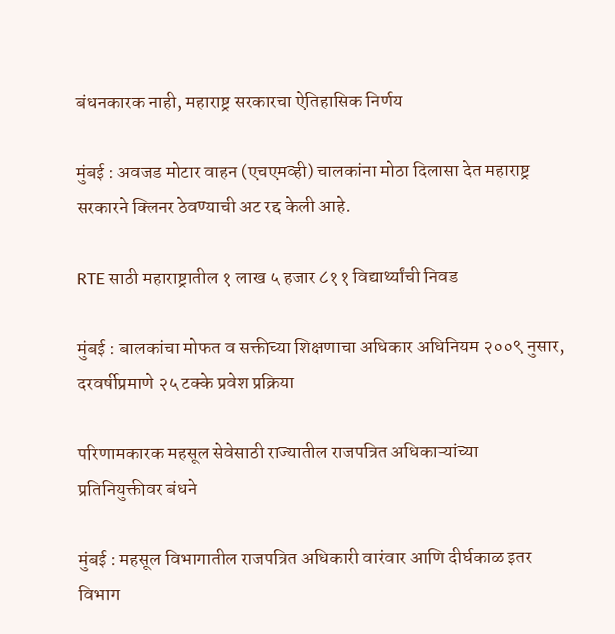बंधनकारक नाही, महाराष्ट्र सरकारचा ऐतिहासिक निर्णय

मुंबई : अवजड मोटार वाहन (एचएमव्ही) चालकांना मोठा दिलासा देत महाराष्ट्र सरकारने क्लिनर ठेवण्याची अट रद्द केली आहे.

RTE साठी महाराष्ट्रातील १ लाख ५ हजार ८११ विद्यार्थ्यांची निवड

मुंबई : बालकांचा मोफत व सक्तीच्या शिक्षणाचा अधिकार अधिनियम २००९ नुसार, दरवर्षीप्रमाणे २५ टक्के प्रवेश प्रक्रिया

परिणामकारक महसूल सेवेसाठी राज्यातील राजपत्रित अधिकाऱ्यांच्या प्रतिनियुक्तीवर बंधने

मुंबई : महसूल विभागातील राजपत्रित अधिकारी वारंवार आणि दीर्घकाळ इतर विभाग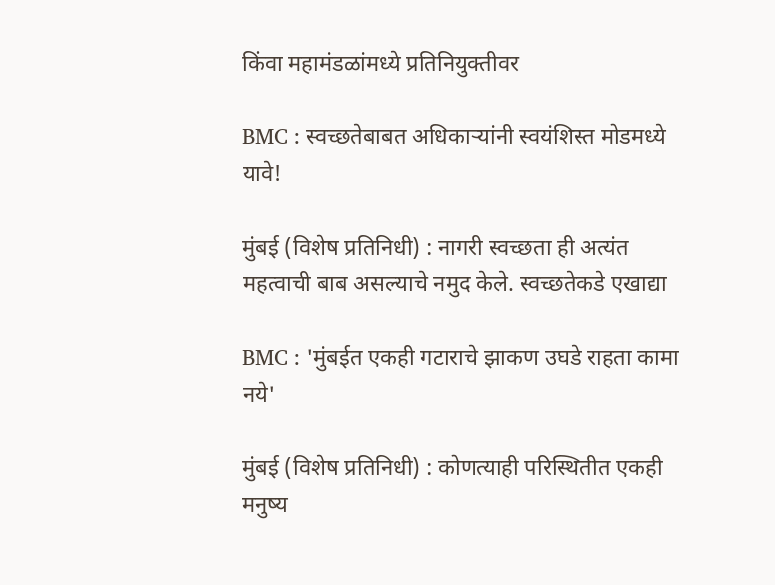किंवा महामंडळांमध्ये प्रतिनियुक्तीवर

BMC : स्वच्छतेबाबत अधिकाऱ्यांनी स्वयंशिस्त मोडमध्ये यावे!

मुंबई (विशेष प्रतिनिधी) : नागरी स्वच्छता ही अत्यंत महत्वाची बाब असल्याचे नमुद केले. स्वच्छतेकडे एखाद्या

BMC : 'मुंबईत एकही गटाराचे झाकण उघडे राहता कामा नये'

मुंबई (विशेष प्रतिनिधी) : कोणत्याही परिस्थितीत एकही मनुष्य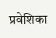प्रवेशिका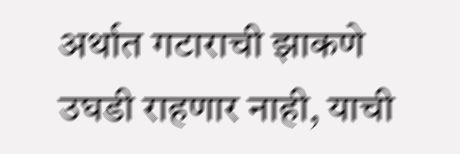अर्थात गटाराची झाकणे उघडी राहणार नाही, याची